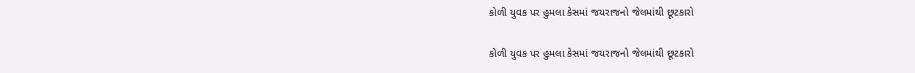કોળી યુવક પર હુમલા કેસમાં જયરાજનો જેલમાંથી છૂટકારો

કોળી યુવક પર હુમલા કેસમાં જયરાજનો જેલમાંથી છૂટકારો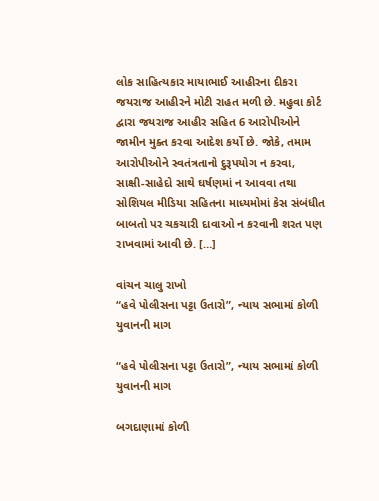લોક સાહિત્યકાર માયાભાઈ આહીરના દીકરા જયરાજ આહીરને મોટી રાહત મળી છે. મહુવા કોર્ટ દ્વારા જયરાજ આહીર સહિત 6 આરોપીઓને જામીન મુક્ત કરવા આદેશ કર્યો છે. જોકે, તમામ આરોપીઓને સ્વતંત્રતાનો દુરૂપયોગ ન કરવા, સાક્ષી-સાહેદો સાથે ઘર્ષણમાં ન આવવા તથા સોશિયલ મીડિયા સહિતના માધ્યમોમાં કેસ સંબંધીત બાબતો પર ચકચારી દાવાઓ ન કરવાની શરત પણ રાખવામાં આવી છે. […]

વાંચન ચાલુ રાખો
“હવે પોલીસના પટ્ટા ઉતારો”, ન્યાય સભામાં કોળી યુવાનની માગ

“હવે પોલીસના પટ્ટા ઉતારો”, ન્યાય સભામાં કોળી યુવાનની માગ

બગદાણામાં કોળી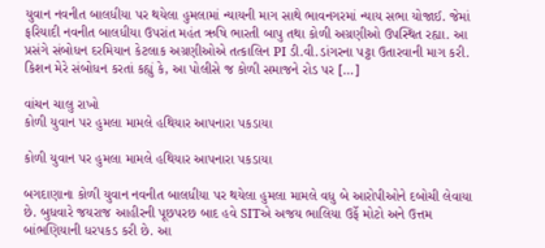યુવાન નવનીત બાલધીયા પર થયેલા હુમલામાં ન્યાયની માગ સાથે ભાવનગરમાં ન્યાય સભા યોજાઈ. જેમાં ફરિયાદી નવનીત બાલધીયા ઉપરાંત મહંત ઋષિ ભારતી બાપુ તથા કોળી અગ્રણીઓ ઉપસ્થિત રહ્યા. આ પ્રસંગે સંબોધન દરમિયાન કેટલાક અગ્રણીઓએ તત્કાલિન PI ડી.વી.ડાંગરના પટ્ટા ઉતારવાની માગ કરી. કિશન મેરે સંબોધન કરતાં કહ્યું કે, આ પોલીસે જ કોળી સમાજને રોડ પર […]

વાંચન ચાલુ રાખો
કોળી યુવાન પર હુમલા મામલે હથિયાર આપનારા પકડાયા

કોળી યુવાન પર હુમલા મામલે હથિયાર આપનારા પકડાયા

બગદાણાના કોળી યુવાન નવનીત બાલધીયા પર થયેલા હુમલા મામલે વધુ બે આરોપીઓને દબોચી લેવાયા છે. બુધવારે જયરાજ આહીરની પૂછપરછ બાદ હવે SITએ અજય ભાલિયા ઉર્ફે મોટો અને ઉત્તમ બાંભણિયાની ધરપકડ કરી છે. આ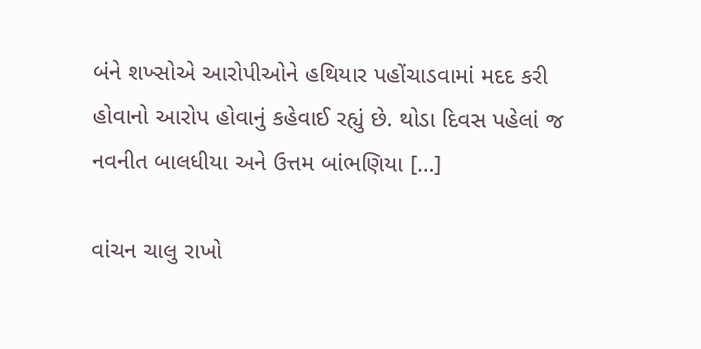બંને શખ્સોએ આરોપીઓને હથિયાર પહોંચાડવામાં મદદ કરી હોવાનો આરોપ હોવાનું કહેવાઈ રહ્યું છે. થોડા દિવસ પહેલાં જ નવનીત બાલધીયા અને ઉત્તમ બાંભણિયા […]

વાંચન ચાલુ રાખો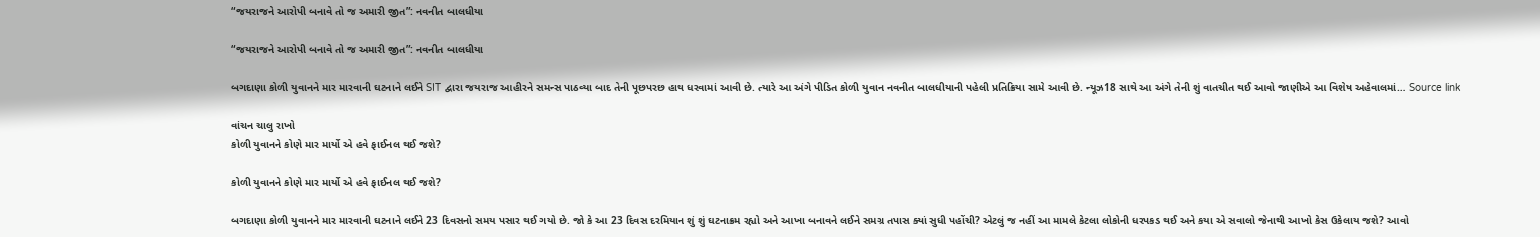“જયરાજને આરોપી બનાવે તો જ અમારી જીત”: નવનીત બાલધીયા

“જયરાજને આરોપી બનાવે તો જ અમારી જીત”: નવનીત બાલધીયા

બગદાણા કોળી યુવાનને માર મારવાની ઘટનાને લઈને SIT દ્વારા જયરાજ આહીરને સમન્સ પાઠવ્યા બાદ તેની પૂછપરછ હાથ ધરવામાં આવી છે. ત્યારે આ અંગે પીડિત કોળી યુવાન નવનીત બાલધીયાની પહેલી પ્રતિક્રિયા સામે આવી છે. ન્યૂઝ18 સાથે આ અંગે તેની શું વાતચીત થઈ આવો જાણીએ આ વિશેષ અહેવાલમાં… Source link

વાંચન ચાલુ રાખો
કોળી યુવાનને કોણે માર માર્યો એ હવે ફાઈનલ થઈ જશે?

કોળી યુવાનને કોણે માર માર્યો એ હવે ફાઈનલ થઈ જશે?

બગદાણા કોળી યુવાનને માર મારવાની ઘટનાને લઈને 23 દિવસનો સમય પસાર થઈ ગયો છે. જો કે આ 23 દિવસ દરમિયાન શું શું ઘટનાક્રમ રહ્યો અને આખા બનાવને લઈને સમગ્ર તપાસ ક્યાં સુધી પહોંચી? એટલું જ નહીં આ મામલે કેટલા લોકોની ધરપકડ થઈ અને કયા એ સવાલો જેનાથી આખો કેસ ઉકેલાય જશે? આવો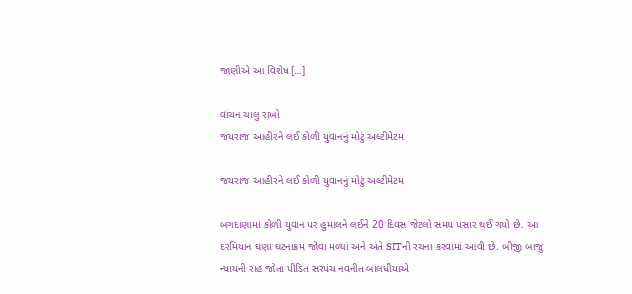જાણીએ આ વિશેષ […]

વાંચન ચાલુ રાખો
જયરાજ આહીરને લઈ કોળી યુવાનનું મોટું અલ્ટીમેટમ

જયરાજ આહીરને લઈ કોળી યુવાનનું મોટું અલ્ટીમેટમ

બગદાણામાં કોળી યુવાન પર હુમાલને લઈને 20 દિવસ જેટલો સમય પસાર થઈ ગયો છે. આ દરમિયાન ઘણા ઘટનાક્રમ જોવા મળ્યાં અને અંતે SITની રચના કરવામાં આવી છે. બીજી બાજુ ન્યાયની રાહ જોતા પીડિત સરપંચ નવનીત બાલધીયાએ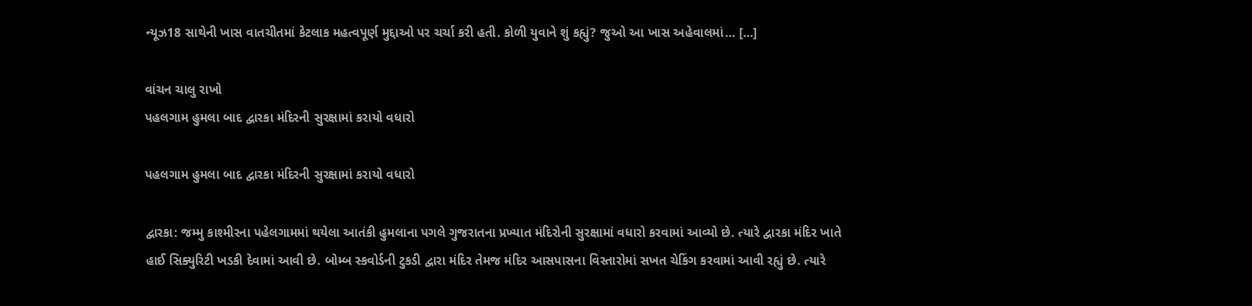ન્યૂઝ18 સાથેની ખાસ વાતચીતમાં કેટલાક મહત્વપૂર્ણ મુદ્દાઓ પર ચર્ચા કરી હતી. કોળી યુવાને શું કહ્યું? જુઓ આ ખાસ અહેવાલમાં… […]

વાંચન ચાલુ રાખો
પહલગામ હુમલા બાદ દ્વારકા મંદિરની સુરક્ષામાં કરાયો વધારો

પહલગામ હુમલા બાદ દ્વારકા મંદિરની સુરક્ષામાં કરાયો વધારો

દ્વારકા: જમ્મુ કાશ્મીરના પહેલગામમાં થયેલા આતંકી હુમલાના પગલે ગુજરાતના પ્રખ્યાત મંદિરોની સુરક્ષામાં વધારો કરવામાં આવ્યો છે. ત્યારે દ્વારકા મંદિર ખાતે હાઈ સિક્યુરિટી ખડકી દેવામાં આવી છે. બોમ્બ સ્કવોર્ડની ટુકડી દ્વારા મંદિર તેમજ મંદિર આસપાસના વિસ્તારોમાં સખત ચેકિંગ કરવામાં આવી રહ્યું છે. ત્યારે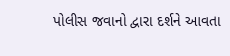પોલીસ જવાનો દ્વારા દર્શને આવતા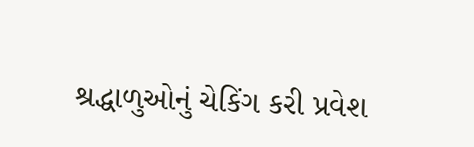શ્રદ્ધાળુઓનું ચેકિંગ કરી પ્રવેશ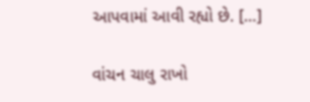આપવામાં આવી રહ્યો છે. […]

વાંચન ચાલુ રાખો